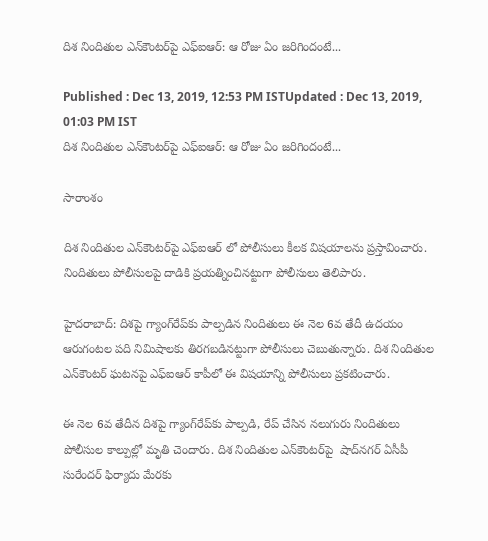దిశ నిందితుల ఎన్‌కౌంటర్‌పై ఎఫ్ఐఆర్: ఆ రోజు ఏం జరిగిందంటే...

Published : Dec 13, 2019, 12:53 PM ISTUpdated : Dec 13, 2019, 01:03 PM IST
దిశ నిందితుల ఎన్‌కౌంటర్‌పై ఎఫ్ఐఆర్: ఆ రోజు ఏం జరిగిందంటే...

సారాంశం

దిశ నిందితుల ఎన్‌కౌంటర్‌పై ఎఫ్ఐఆర్ లో పోలీసులు కీలక విషయాలను ప్రస్తావించారు. నిందితులు పోలీసులపై దాడికి ప్రయత్నించినట్టుగా పోలీసులు తెలిపారు.

హైదరాబాద్: దిశపై గ్యాంగ్‌రేప్‌కు పాల్పడిన నిందితులు ఈ నెల 6వ తేదీ ఉదయం ఆరుగంటల పది నిమిషాలకు తిరగబడినట్టుగా పోలీసులు చెబుతున్నారు. దిశ నిందితుల ఎన్‌కౌంటర్‌ ఘటనపై ఎఫ్ఐఆర్ కాపీలో ఈ విషయాన్ని పోలీసులు ప్రకటించారు.

ఈ నెల 6వ తేదీన దిశపై గ్యాంగ్‌రేప్‌కు పాల్పడి, రేప్ చేసిన నలుగురు నిందితులు పోలీసుల కాల్పుల్లో మృతి చెందారు. దిశ నిందితుల ఎన్‌కౌంటర్‌‌పై  షాద్‌నగర్ ఏసీపీ సురేందర్ ఫిర్యాదు మేరకు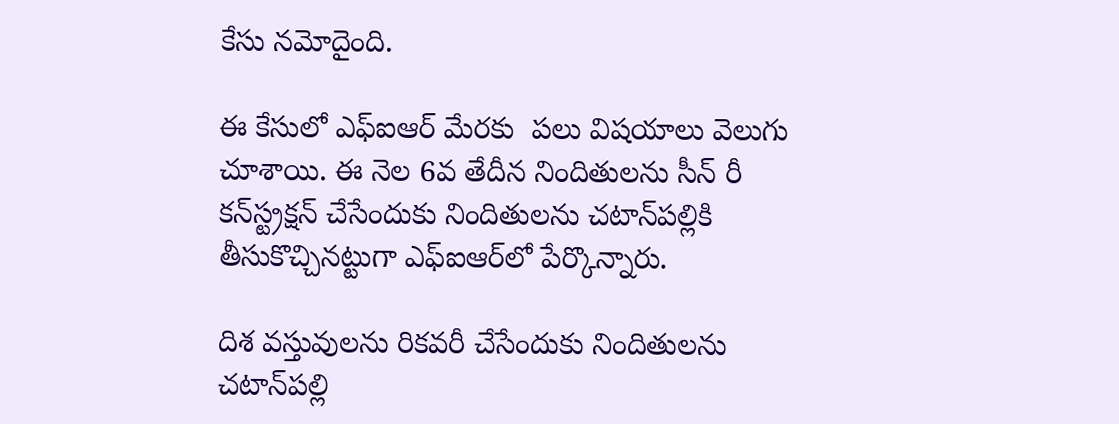కేసు నమోదైంది.

ఈ కేసులో ఎఫ్ఐఆర్ మేరకు  పలు విషయాలు వెలుగు చూశాయి. ఈ నెల 6వ తేదీన నిందితులను సీన్ రీ కన్‌స్ట్రక్షన్‌ చేసేందుకు నిందితులను చటాన్‌పల్లికి తీసుకొచ్చినట్టుగా ఎఫ్ఐఆర్‌లో పేర్కొన్నారు.

దిశ వస్తువులను రికవరీ చేసేందుకు నిందితులను చటాన్‌పల్లి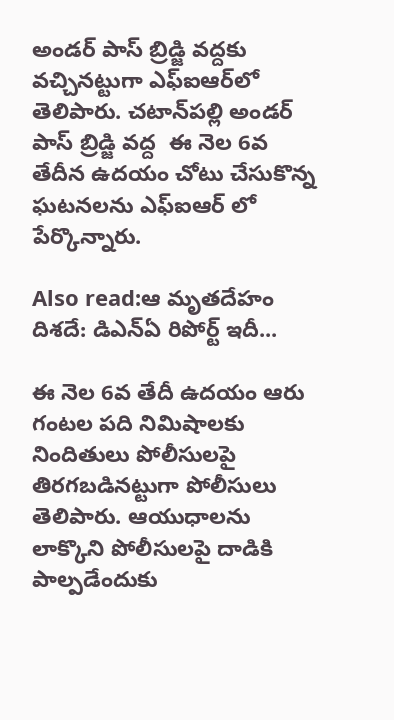అండర్ పాస్ బ్రిడ్జి వద్దకు వచ్చినట్టుగా ఎఫ్ఐఆర్‌లో తెలిపారు. చటాన్‌పల్లి అండర్ పాస్ బ్రిడ్జి వద్ద  ఈ నెల 6వ తేదీన ఉదయం చోటు చేసుకొన్న ఘటనలను ఎఫ్ఐఆర్ లో పేర్కొన్నారు.

Also read:ఆ మృతదేహం దిశదే: డిఎన్ఏ రిపోర్ట్ ఇదీ...

ఈ నెల 6వ తేదీ ఉదయం ఆరు గంటల పది నిమిషాలకు నిందితులు పోలీసులపై తిరగబడినట్టుగా పోలీసులు తెలిపారు. ఆయుధాలను లాక్కొని పోలీసులపై దాడికి పాల్పడేందుకు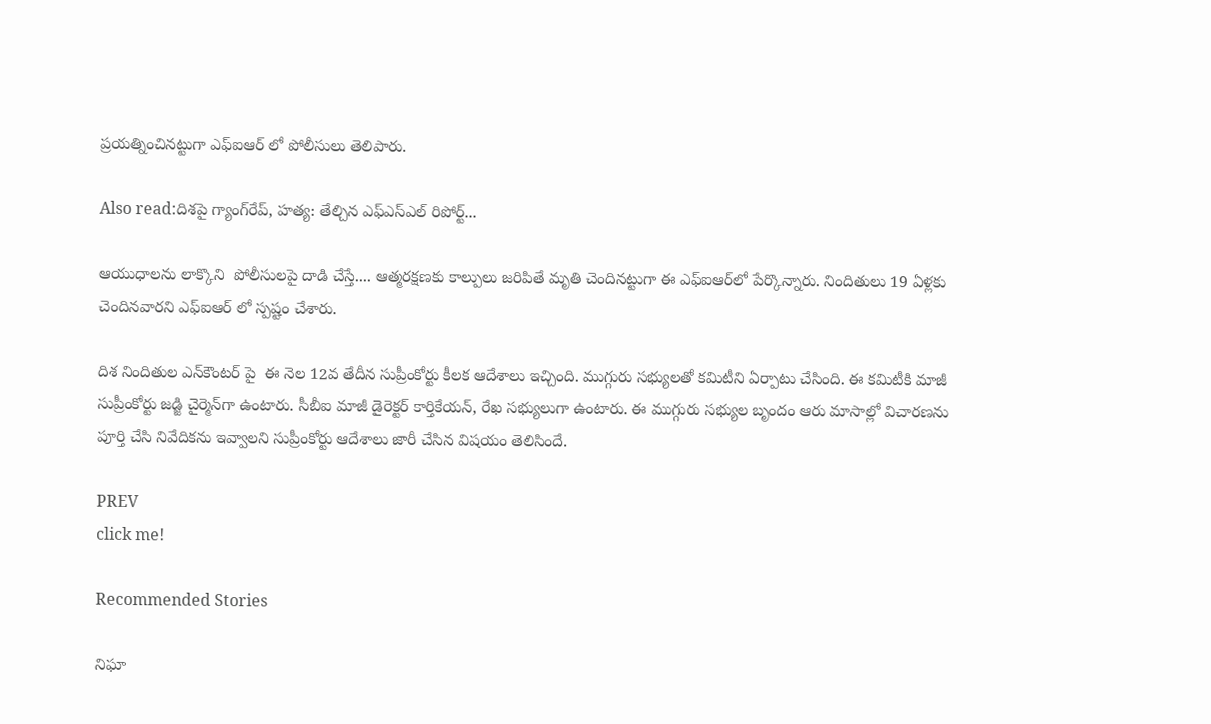ప్రయత్నించినట్టుగా ఎఫ్ఐఆర్ లో పోలీసులు తెలిపారు.

Also read:దిశపై గ్యాంగ్‌రేప్, హత్య: తేల్చిన ఎఫ్ఎస్ఎల్ రిపోర్ట్...

ఆయుధాలను లాక్కొని  పోలీసులపై దాడి చేస్తే.... ఆత్మరక్షణకు కాల్పులు జరిపితే మృతి చెందినట్టుగా ఈ ఎఫ్ఐఆర్‌లో పేర్కొన్నారు. నిందితులు 19 ఏళ్లకు చెందినవారని ఎఫ్ఐఆర్ లో స్పష్టం చేశారు.

దిశ నిందితుల ఎన్‌కౌంటర్ పై  ఈ నెల 12వ తేదీన సుప్రీంకోర్టు కీలక ఆదేశాలు ఇచ్చింది. ముగ్గురు సభ్యులతో కమిటీని ఏర్పాటు చేసింది. ఈ కమిటీకి మాజీ సుప్రీంకోర్టు జడ్జి చైర్మెన్‌గా ఉంటారు. సీబీఐ మాజీ డైరెక్టర్ కార్తికేయన్, రేఖ సభ్యులుగా ఉంటారు. ఈ ముగ్గురు సభ్యుల బృందం ఆరు మాసాల్లో విచారణను పూర్తి చేసి నివేదికను ఇవ్వాలని సుప్రీంకోర్టు ఆదేశాలు జారీ చేసిన విషయం తెలిసిందే.

PREV
click me!

Recommended Stories

నిఘా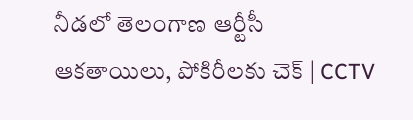నీడలో తెలంగాణ ఆర్టీసీ ఆకతాయిలు, పోకిరీలకు చెక్ | CCTV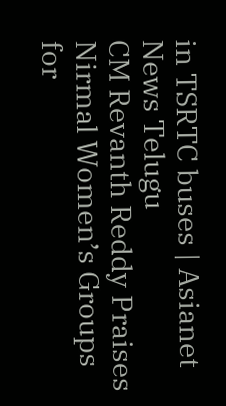in TSRTC buses | Asianet News Telugu
CM Revanth Reddy Praises Nirmal Women’s Groups for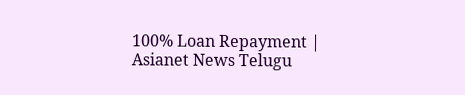100% Loan Repayment | Asianet News Telugu